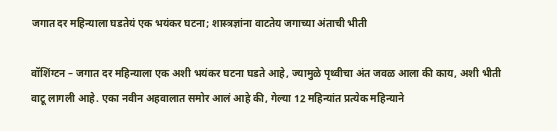जगात दर महिन्याला घडतेयं एक भयंकर घटना; शास्त्रज्ञांना वाटतेय जगाच्या अंताची भीती

वॉशिंग्टन – जगात दर महिन्याला एक अशी भयंकर घटना घडते आहे, ज्यामुळे पृथ्वीचा अंत जवळ आला की काय, अशी भीती वाटू लागली आहे. एका नवीन अहवालात समोर आलं आहे की, गेल्या 12 महिन्यांत प्रत्येक महिन्याने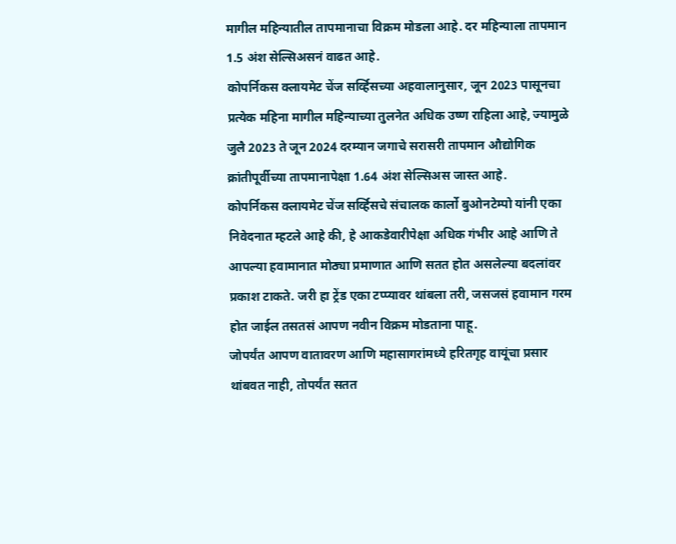मागील महिन्यातील तापमानाचा विक्रम मोडला आहे. दर महिन्याला तापमान 1.5 अंश सेल्सिअसनं वाढत आहे.
कोपर्निकस क्लायमेट चेंज सर्व्हिसच्या अहवालानुसार, जून 2023 पासूनचा प्रत्येक महिना मागील महिन्याच्या तुलनेत अधिक उष्ण राहिला आहे, ज्यामुळे जुलै 2023 ते जून 2024 दरम्यान जगाचे सरासरी तापमान औद्योगिक क्रांतीपूर्वीच्या तापमानापेक्षा 1.64 अंश सेल्सिअस जास्त आहे.
कोपर्निकस क्लायमेट चेंज सर्व्हिसचे संचालक कार्लो बुओनटेम्पो यांनी एका निवेदनात म्हटले आहे की, हे आकडेवारीपेक्षा अधिक गंभीर आहे आणि ते आपल्या हवामानात मोठ्या प्रमाणात आणि सतत होत असलेल्या बदलांवर प्रकाश टाकते. जरी हा ट्रेंड एका टप्प्यावर थांबला तरी, जसजसं हवामान गरम होत जाईल तसतसं आपण नवीन विक्रम मोडताना पाहू.
जोपर्यंत आपण वातावरण आणि महासागरांमध्ये हरितगृह वायूंचा प्रसार थांबवत नाही, तोपर्यंत सतत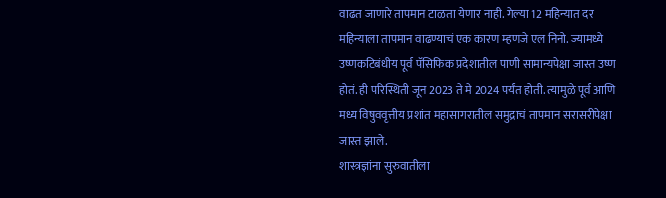वाढत जाणारे तापमान टाळता येणार नाही. गेल्या 12 महिन्यात दर महिन्याला तापमान वाढण्याचं एक कारण म्हणजे एल निनो. ज्यामध्ये उष्णकटिबंधीय पूर्व पॅसिफिक प्रदेशातील पाणी सामान्यपेक्षा जास्त उष्ण होतं. ही परिस्थिती जून 2023 ते मे 2024 पर्यंत होती. त्यामुळे पूर्व आणि मध्य विषुववृत्तीय प्रशांत महासागरातील समुद्राचं तापमान सरासरीपेक्षा जास्त झाले.
शास्त्रज्ञांना सुरुवातीला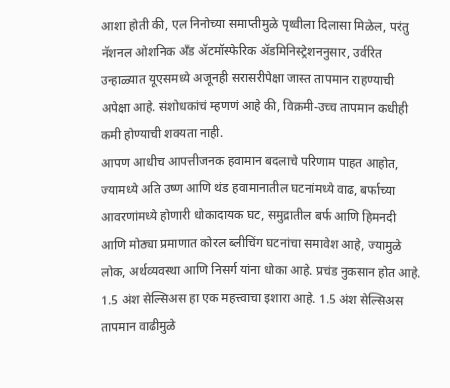आशा होती की, एल निनोच्या समाप्तीमुळे पृथ्वीला दिलासा मिळेल, परंतु नॅशनल ओशनिक अँड ॲटमॉस्फेरिक ॲडमिनिस्ट्रेशननुसार, उर्वरित उन्हाळ्यात यूएसमध्ये अजूनही सरासरीपेक्षा जास्त तापमान राहण्याची अपेक्षा आहे. संशोधकांचं म्हणणं आहे की, विक्रमी-उच्च तापमान कधीही कमी होण्याची शक्यता नाही.
आपण आधीच आपत्तीजनक हवामान बदलाचे परिणाम पाहत आहोत, ज्यामध्ये अति उष्ण आणि थंड हवामानातील घटनांमध्ये वाढ, बर्फाच्या आवरणांमध्ये होणारी धोकादायक घट, समुद्रातील बर्फ आणि हिमनदी आणि मोठ्या प्रमाणात कोरल ब्लीचिंग घटनांचा समावेश आहे, ज्यामुळे लोक, अर्थव्यवस्था आणि निसर्ग यांना धोका आहे. प्रचंड नुकसान होत आहे.
1.5 अंश सेल्सिअस हा एक महत्त्वाचा इशारा आहे. 1.5 अंश सेल्सिअस तापमान वाढीमुळे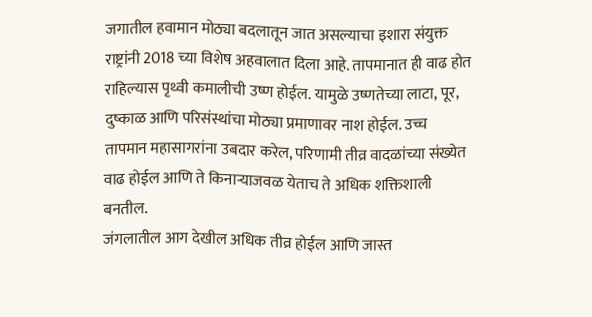जगातील हवामान मोठ्या बदलातून जात असल्याचा इशारा संयुक्त राष्ट्रांनी 2018 च्या विशेष अहवालात दिला आहे. तापमानात ही वाढ होत राहिल्यास पृथ्वी कमालीची उष्ण होईल. यामुळे उष्णतेच्या लाटा, पूर, दुष्काळ आणि परिसंस्थांचा मोठ्या प्रमाणावर नाश होईल. उच्च तापमान महासागरांना उबदार करेल, परिणामी तीव्र वादळांच्या संख्येत वाढ होईल आणि ते किनाऱ्याजवळ येताच ते अधिक शक्तिशाली बनतील.
जंगलातील आग देखील अधिक तीव्र होईल आणि जास्त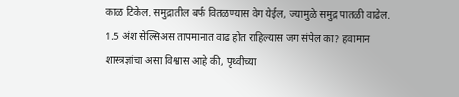काळ टिकेल. समुद्रातील बर्फ वितळण्यास वेग येईल, ज्यामुळे समुद्र पातळी वाढेल. 1.5 अंश सेल्सिअस तापमानात वाढ होत राहिल्यास जग संपेल का? हवामान शास्त्रज्ञांचा असा विश्वास आहे की, पृथ्वीच्या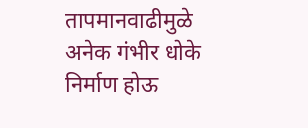तापमानवाढीमुळे अनेक गंभीर धोके निर्माण होऊ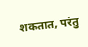शकतात, परंतु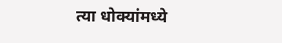त्या धोक्यांमध्ये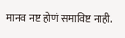मानव नष्ट होणं समाविष्ट नाही.